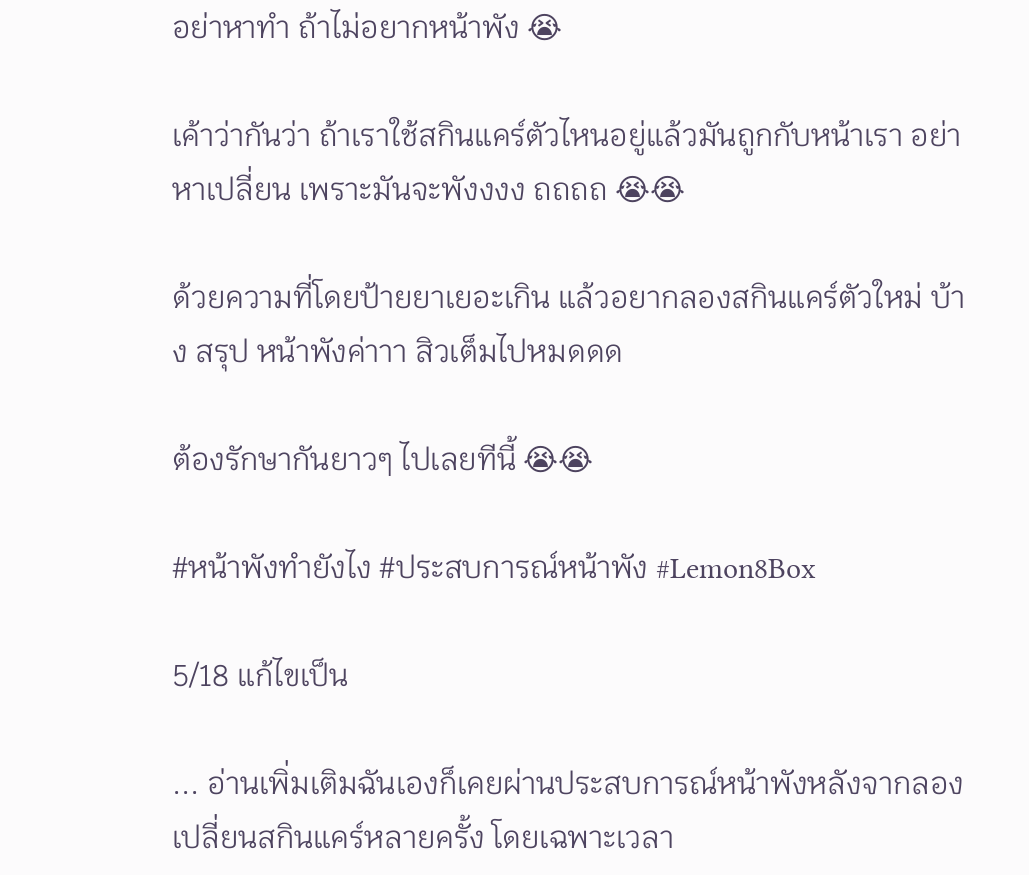อย่าหาทำ ถ้าไม่อยากหน้าพัง 😭

เค้าว่ากันว่า ถ้าเราใช้สกินแคร์ตัวไหนอยู่แล้วมันถูกกับหน้าเรา อย่าหาเปลี่ยน เพราะมันจะพังงงง ถถถถ 😭😭

ด้วยความที่โดยป้ายยาเยอะเกิน แล้วอยากลองสกินแคร์ตัวใหม่ บ้าง สรุป หน้าพังค่าาา สิวเต็มไปหมดดด

ต้องรักษากันยาวๆ ไปเลยทีนี้ 😭😭

#หน้าพังทำยังไง #ประสบการณ์หน้าพัง #Lemon8Box

5/18 แก้ไขเป็น

... อ่านเพิ่มเติมฉันเองก็เคยผ่านประสบการณ์หน้าพังหลังจากลองเปลี่ยนสกินแคร์หลายครั้ง โดยเฉพาะเวลา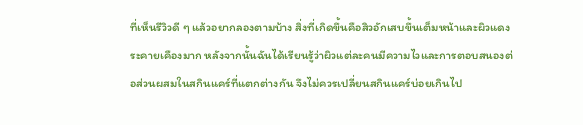ที่เห็นรีวิวดี ๆ แล้วอยากลองตามบ้าง สิ่งที่เกิดขึ้นคือสิวอักเสบขึ้นเต็มหน้าและผิวแดงระคายเคืองมาก หลังจากนั้นฉันได้เรียนรู้ว่าผิวแต่ละคนมีความไวและการตอบสนองต่อส่วนผสมในสกินแคร์ที่แตกต่างกัน จึงไม่ควรเปลี่ยนสกินแคร์บ่อยเกินไป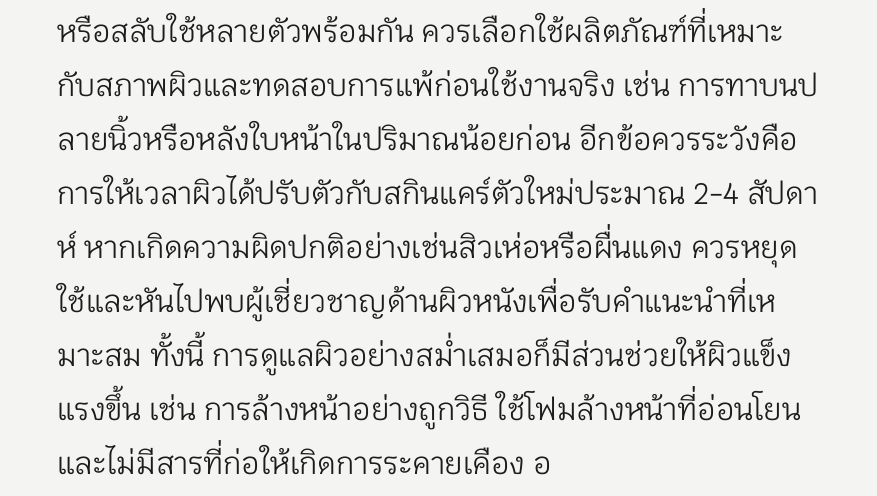หรือสลับใช้หลายตัวพร้อมกัน ควรเลือกใช้ผลิตภัณฑ์ที่เหมาะกับสภาพผิวและทดสอบการแพ้ก่อนใช้งานจริง เช่น การทาบนปลายนิ้วหรือหลังใบหน้าในปริมาณน้อยก่อน อีกข้อควรระวังคือการให้เวลาผิวได้ปรับตัวกับสกินแคร์ตัวใหม่ประมาณ 2-4 สัปดาห์ หากเกิดความผิดปกติอย่างเช่นสิวเห่อหรือผื่นแดง ควรหยุดใช้และหันไปพบผู้เชี่ยวชาญด้านผิวหนังเพื่อรับคำแนะนำที่เหมาะสม ทั้งนี้ การดูแลผิวอย่างสม่ำเสมอก็มีส่วนช่วยให้ผิวแข็งแรงขึ้น เช่น การล้างหน้าอย่างถูกวิธี ใช้โฟมล้างหน้าที่อ่อนโยนและไม่มีสารที่ก่อให้เกิดการระคายเคือง อ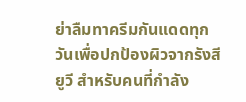ย่าลืมทาครีมกันแดดทุกวันเพื่อปกป้องผิวจากรังสียูวี สำหรับคนที่กำลัง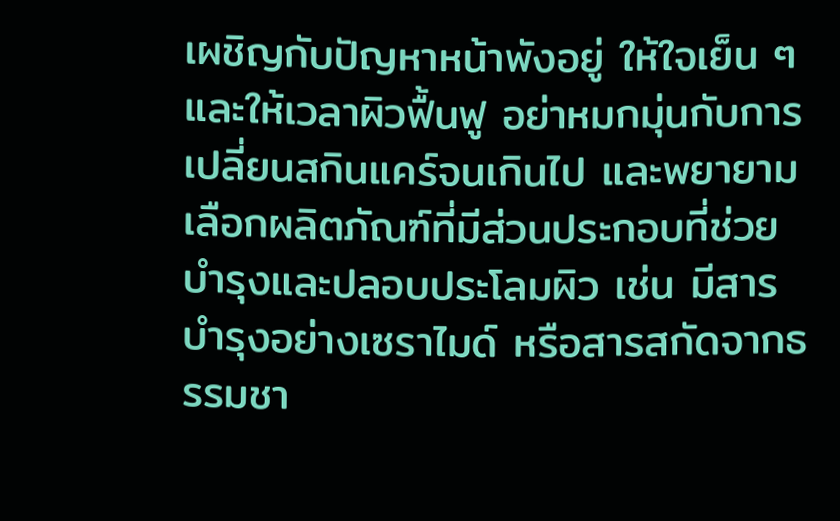เผชิญกับปัญหาหน้าพังอยู่ ให้ใจเย็น ๆ และให้เวลาผิวฟื้นฟู อย่าหมกมุ่นกับการเปลี่ยนสกินแคร์จนเกินไป และพยายามเลือกผลิตภัณฑ์ที่มีส่วนประกอบที่ช่วยบำรุงและปลอบประโลมผิว เช่น มีสารบำรุงอย่างเซราไมด์ หรือสารสกัดจากธรรมชา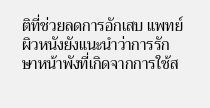ติที่ช่วยลดการอักเสบ แพทย์ผิวหนังยังแนะนำว่าการรักษาหน้าพังที่เกิดจากการใช้ส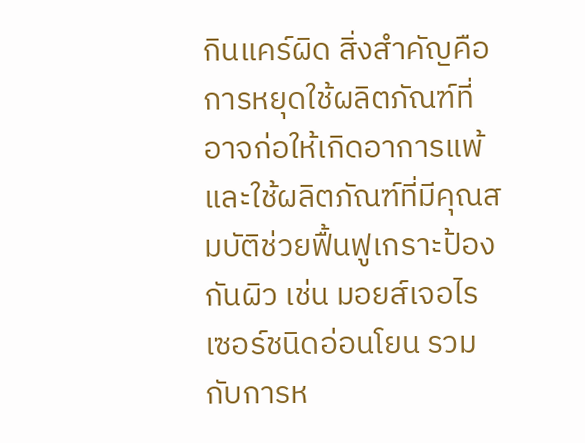กินแคร์ผิด สิ่งสำคัญคือการหยุดใช้ผลิตภัณฑ์ที่อาจก่อให้เกิดอาการแพ้ และใช้ผลิตภัณฑ์ที่มีคุณสมบัติช่วยฟื้นฟูเกราะป้องกันผิว เช่น มอยส์เจอไรเซอร์ชนิดอ่อนโยน รวมกับการห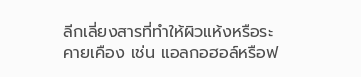ลีกเลี่ยงสารที่ทำให้ผิวแห้งหรือระคายเคือง เช่น แอลกอฮอล์หรือฟ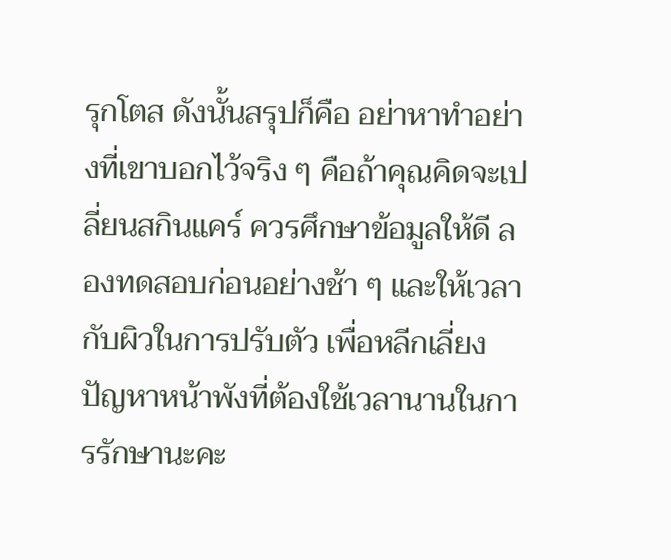รุกโตส ดังนั้นสรุปก็คือ อย่าหาทำอย่างที่เขาบอกไว้จริง ๆ คือถ้าคุณคิดจะเปลี่ยนสกินแคร์ ควรศึกษาข้อมูลให้ดี ลองทดสอบก่อนอย่างช้า ๆ และให้เวลากับผิวในการปรับตัว เพื่อหลีกเลี่ยงปัญหาหน้าพังที่ต้องใช้เวลานานในการรักษานะคะ